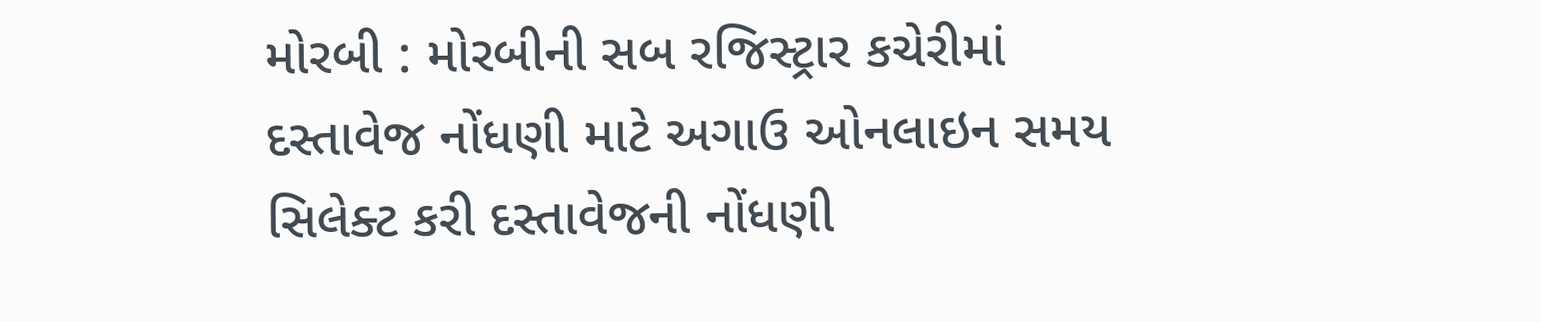મોરબી : મોરબીની સબ રજિસ્ટ્રાર કચેરીમાં દસ્તાવેજ નોંધણી માટે અગાઉ ઓનલાઇન સમય સિલેક્ટ કરી દસ્તાવેજની નોંધણી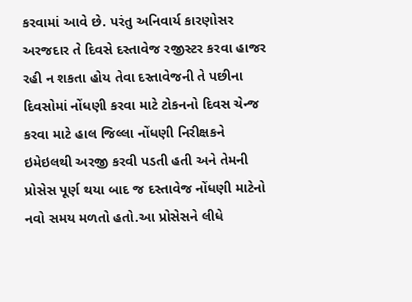કરવામાં આવે છે. પરંતુ અનિવાર્ય કારણોસર અરજદાર તે દિવસે દસ્તાવેજ રજીસ્ટર કરવા હાજર રહી ન શકતા હોય તેવા દસ્તાવેજની તે પછીના દિવસોમાં નોંધણી કરવા માટે ટોકનનો દિવસ ચેન્જ કરવા માટે હાલ જિલ્લા નોંધણી નિરીક્ષકને ઇમેઇલથી અરજી કરવી પડતી હતી અને તેમની પ્રોસેસ પૂર્ણ થયા બાદ જ દસ્તાવેજ નોંધણી માટેનો નવો સમય મળતો હતો.આ પ્રોસેસને લીધે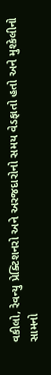વકીલો, રેવન્યુ પ્રેક્ટિશનરો અને અરજદારોનો સમય વેડફાતો હતો અને મુશ્કેલીનો સામનો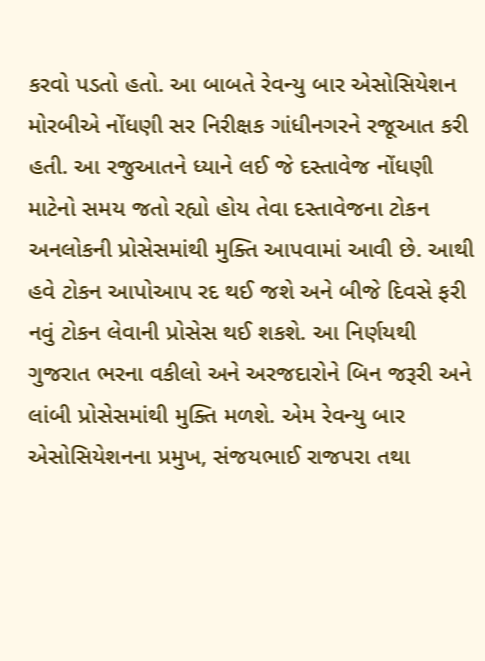કરવો પડતો હતો. આ બાબતે રેવન્યુ બાર એસોસિયેશન મોરબીએ નોંધણી સર નિરીક્ષક ગાંધીનગરને રજૂઆત કરી હતી. આ રજુઆતને ધ્યાને લઈ જે દસ્તાવેજ નોંધણી માટેનો સમય જતો રહ્યો હોય તેવા દસ્તાવેજના ટોકન અનલોકની પ્રોસેસમાંથી મુક્તિ આપવામાં આવી છે. આથી હવે ટોકન આપોઆપ રદ થઈ જશે અને બીજે દિવસે ફરી નવું ટોકન લેવાની પ્રોસેસ થઈ શકશે. આ નિર્ણયથી ગુજરાત ભરના વકીલો અને અરજદારોને બિન જરૂરી અને લાંબી પ્રોસેસમાંથી મુક્તિ મળશે. એમ રેવન્યુ બાર એસોસિયેશનના પ્રમુખ, સંજયભાઈ રાજપરા તથા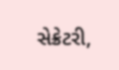સેક્રેટરી,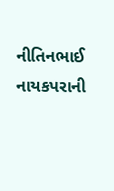નીતિનભાઈ નાયકપરાની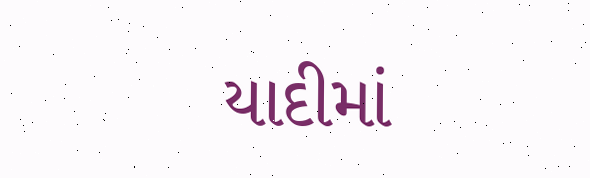યાદીમાં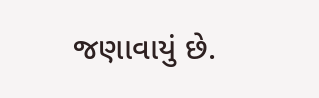જણાવાયું છે.